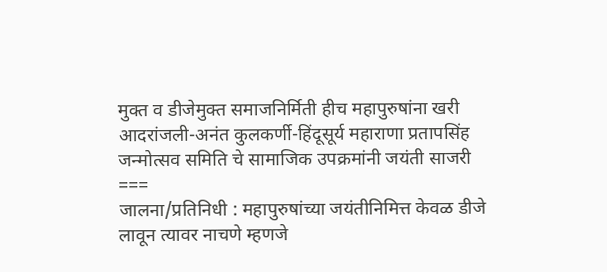मुक्त व डीजेमुक्त समाजनिर्मिती हीच महापुरुषांना खरी आदरांजली-अनंत कुलकर्णी-हिंदूसूर्य महाराणा प्रतापसिंह जन्मोत्सव समिति चे सामाजिक उपक्रमांनी जयंती साजरी
===
जालना/प्रतिनिधी : महापुरुषांच्या जयंतीनिमित्त केवळ डीजे लावून त्यावर नाचणे म्हणजे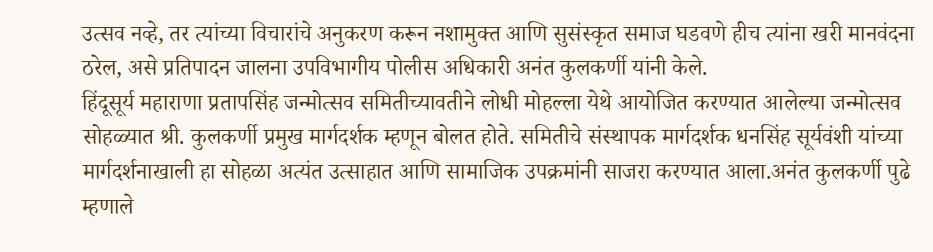उत्सव नव्हे, तर त्यांच्या विचारांचे अनुकरण करून नशामुक्त आणि सुसंस्कृत समाज घडवणे हीच त्यांना खरी मानवंदना ठरेल, असे प्रतिपादन जालना उपविभागीय पोलीस अधिकारी अनंत कुलकर्णी यांनी केले.
हिंदूसूर्य महाराणा प्रतापसिंह जन्मोत्सव समितीच्यावतीने लोधी मोहल्ला येथे आयोजित करण्यात आलेल्या जन्मोत्सव सोहळ्यात श्री. कुलकर्णी प्रमुख मार्गदर्शक म्हणून बोलत होते. समितीचे संस्थापक मार्गदर्शक धनसिंह सूर्यवंशी यांच्या मार्गदर्शनाखाली हा सोहळा अत्यंत उत्साहात आणि सामाजिक उपक्रमांनी साजरा करण्यात आला.अनंत कुलकर्णी पुढे म्हणाले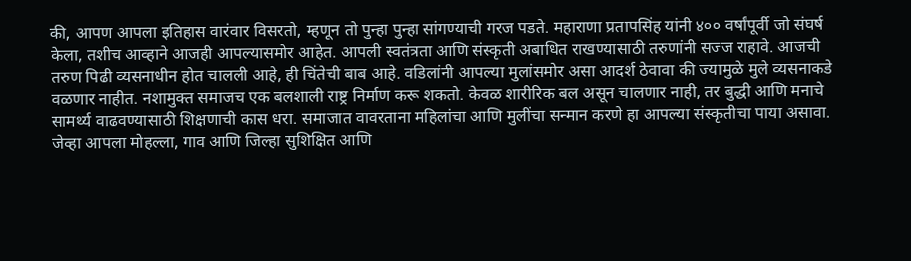की, आपण आपला इतिहास वारंवार विसरतो, म्हणून तो पुन्हा पुन्हा सांगण्याची गरज पडते. महाराणा प्रतापसिंह यांनी ४०० वर्षांपूर्वी जो संघर्ष केला, तशीच आव्हाने आजही आपल्यासमोर आहेत. आपली स्वतंत्रता आणि संस्कृती अबाधित राखण्यासाठी तरुणांनी सज्ज राहावे. आजची तरुण पिढी व्यसनाधीन होत चालली आहे, ही चिंतेची बाब आहे. वडिलांनी आपल्या मुलांसमोर असा आदर्श ठेवावा की ज्यामुळे मुले व्यसनाकडे वळणार नाहीत. नशामुक्त समाजच एक बलशाली राष्ट्र निर्माण करू शकतो. केवळ शारीरिक बल असून चालणार नाही, तर बुद्धी आणि मनाचे सामर्थ्य वाढवण्यासाठी शिक्षणाची कास धरा. समाजात वावरताना महिलांचा आणि मुलींचा सन्मान करणे हा आपल्या संस्कृतीचा पाया असावा. जेव्हा आपला मोहल्ला, गाव आणि जिल्हा सुशिक्षित आणि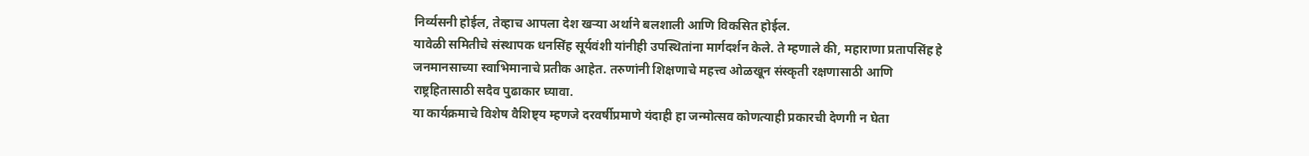निर्व्यसनी होईल, तेव्हाच आपला देश खऱ्या अर्थाने बलशाली आणि विकसित होईल.
यावेळी समितीचे संस्थापक धनसिंह सूर्यवंशी यांनीही उपस्थितांना मार्गदर्शन केले. ते म्हणाले की, महाराणा प्रतापसिंह हे जनमानसाच्या स्वाभिमानाचे प्रतीक आहेत. तरुणांनी शिक्षणाचे महत्त्व ओळखून संस्कृती रक्षणासाठी आणि राष्ट्रहितासाठी सदैव पुढाकार घ्यावा.
या कार्यक्रमाचे विशेष वैशिष्ट्य म्हणजे दरवर्षीप्रमाणे यंदाही हा जन्मोत्सव कोणत्याही प्रकारची देणगी न घेता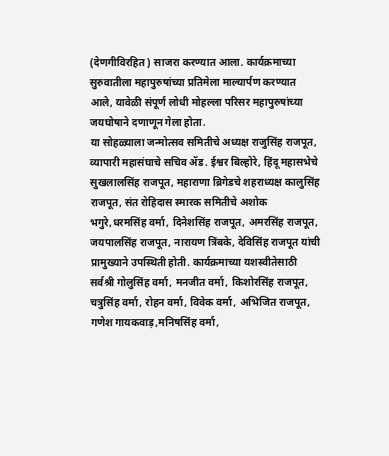(देणगीविरहित) साजरा करण्यात आला. कार्यक्रमाच्या सुरुवातीला महापुरुषांच्या प्रतिमेला माल्यार्पण करण्यात आले, यावेळी संपूर्ण लोधी मोहल्ला परिसर महापुरुषांच्या जयघोषाने दणाणून गेला होता.
या सोहळ्याला जन्मोत्सव समितीचे अध्यक्ष राजुसिंह राजपूत, व्यापारी महासंघाचे सचिव ॲड. ईश्वर बिल्होरे, हिंदू महासभेचे सुखलालसिंह राजपूत, महाराणा ब्रिगेडचे शहराध्यक्ष कालुसिंह राजपूत, संत रोहिदास स्मारक समितीचे अशोक भगुरे,धरमसिंह वर्मा, दिनेशसिंह राजपूत, अमरसिंह राजपूत, जयपालसिंह राजपूत, नारायण त्रिंबके, देविसिंह राजपूत यांची प्रामुख्याने उपस्थिती होती. कार्यक्रमाच्या यशस्वीतेसाठी सर्वश्री गोलुसिंह वर्मा, मनजीत वर्मा, किशोरसिंह राजपूत, चत्रुसिंह वर्मा, रोहन वर्मा, विवेक वर्मा, अभिजित राजपूत, गणेश गायकवाड़,मनिषसिंह वर्मा,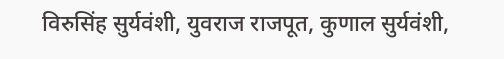विरुसिंह सुर्यवंशी, युवराज राजपूत, कुणाल सुर्यवंशी,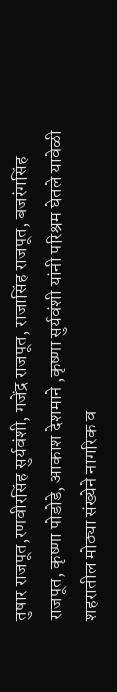तुषार राजपूत,रणवीरसिंह सुर्यवंशी, गजेंद्र राजपूत, राजासिंह राजपूत, बजरंगसिंह राजपूत, कृष्णा पोडोडे, आकाश देशमाने ,कृष्णा सुर्यवंशी यांनी परिश्रम घेतले यावेळी शहरातील मोठ्या संख्येने नागरिक व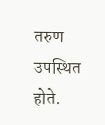तरुण उपस्थित होते.